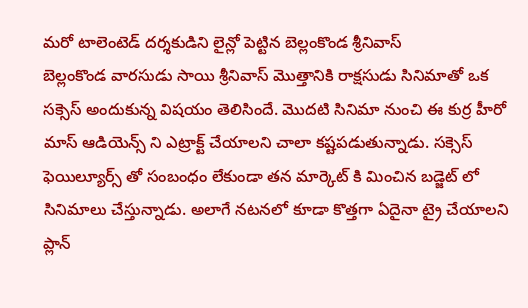మరో టాలెంటెడ్ దర్శకుడిని లైన్లో పెట్టిన బెల్లంకొండ శ్రీనివాస్
బెల్లంకొండ వారసుడు సాయి శ్రీనివాస్ మొత్తానికి రాక్షసుడు సినిమాతో ఒక సక్సెస్ అందుకున్న విషయం తెలిసిందే. మొదటి సినిమా నుంచి ఈ కుర్ర హీరో మాస్ ఆడియెన్స్ ని ఎట్రాక్ట్ చేయాలని చాలా కష్టపడుతున్నాడు. సక్సెస్ ఫెయిల్యూర్స్ తో సంబంధం లేకుండా తన మార్కెట్ కి మించిన బడ్జెట్ లో సినిమాలు చేస్తున్నాడు. అలాగే నటనలో కూడా కొత్తగా ఏదైనా ట్రై చేయాలని ప్లాన్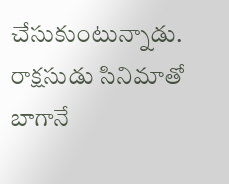చేసుకుంటున్నాడు.
రాక్షసుడు సినిమాతో బాగానే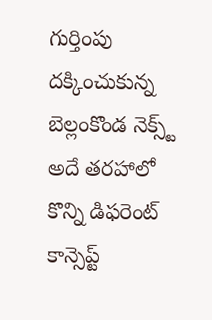గుర్తింపు దక్కించుకున్న బెల్లంకొండ నెక్స్ట్ అదే తరహాలో కొన్ని డిఫరెంట్ కాన్సెప్ట్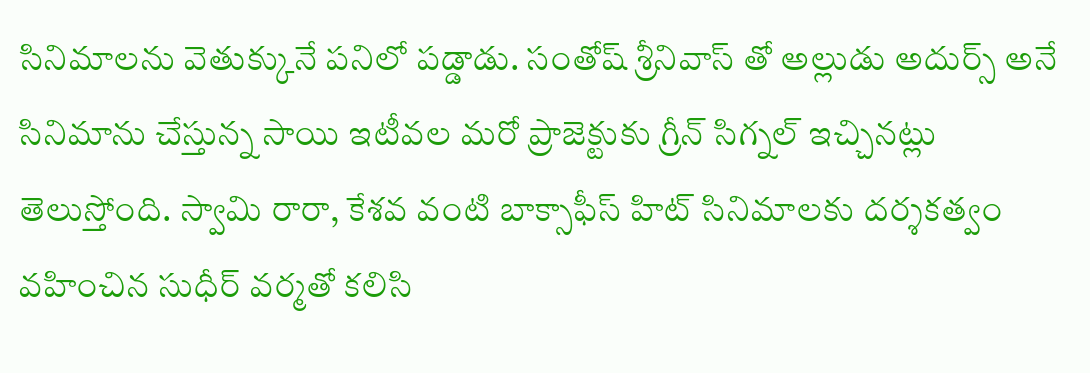సినిమాలను వెతుక్కునే పనిలో పడ్డాడు. సంతోష్ శ్రీనివాస్ తో అల్లుడు అదుర్స్ అనే సినిమాను చేస్తున్న సాయి ఇటీవల మరో ప్రాజెక్టుకు గ్రీన్ సిగ్నల్ ఇచ్చినట్లు తెలుస్తోంది. స్వామి రారా, కేశవ వంటి బాక్సాఫీస్ హిట్ సినిమాలకు దర్శకత్వం వహించిన సుధీర్ వర్మతో కలిసి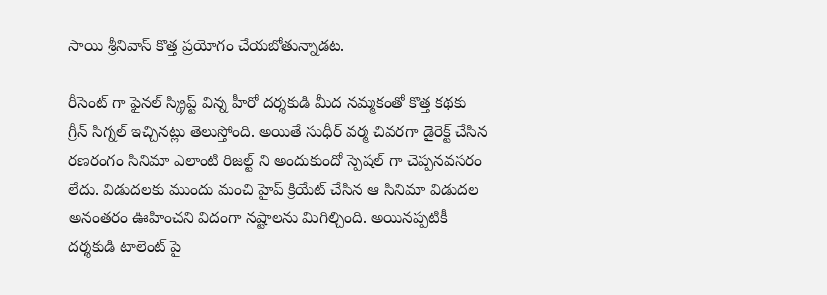సాయి శ్రీనివాస్ కొత్త ప్రయోగం చేయబోతున్నాడట.

రీసెంట్ గా ఫైనల్ స్క్రిప్ట్ విన్న హీరో దర్శకుడి మీద నమ్మకంతో కొత్త కథకు గ్రీన్ సిగ్నల్ ఇచ్చినట్లు తెలుస్తోంది. అయితే సుధీర్ వర్మ చివరగా డైరెక్ట్ చేసిన రణరంగం సినిమా ఎలాంటి రిజల్ట్ ని అందుకుందో స్పెషల్ గా చెప్పనవసరం లేదు. విడుదలకు ముందు మంచి హైప్ క్రియేట్ చేసిన ఆ సినిమా విడుదల అనంతరం ఊహించని విదంగా నష్టాలను మిగిల్చింది. అయినప్పటికీ దర్శకుడి టాలెంట్ పై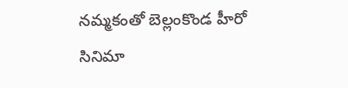నమ్మకంతో బెల్లంకొండ హీరో సినిమా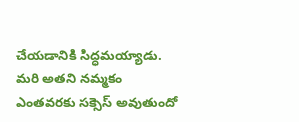చేయడానికి సిద్ధమయ్యాడు. మరి అతని నమ్మకం ఎంతవరకు సక్సెస్ అవుతుందో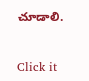చూడాలి.


Click it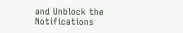and Unblock the Notifications